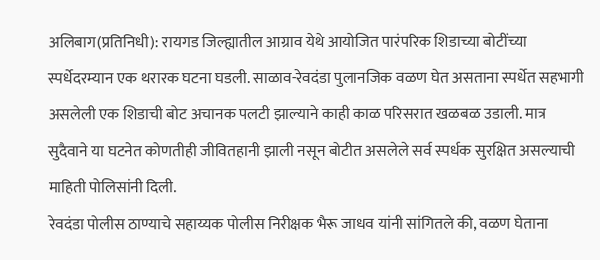अलिबाग(प्रतिनिधी): रायगड जिल्ह्यातील आग्राव येथे आयोजित पारंपरिक शिडाच्या बोटींच्या स्पर्धेदरम्यान एक थरारक घटना घडली. साळाव-रेवदंडा पुलानजिक वळण घेत असताना स्पर्धेत सहभागी असलेली एक शिडाची बोट अचानक पलटी झाल्याने काही काळ परिसरात खळबळ उडाली. मात्र सुदैवाने या घटनेत कोणतीही जीवितहानी झाली नसून बोटीत असलेले सर्व स्पर्धक सुरक्षित असल्याची माहिती पोलिसांनी दिली.
रेवदंडा पोलीस ठाण्याचे सहाय्यक पोलीस निरीक्षक भैरू जाधव यांनी सांगितले की, वळण घेताना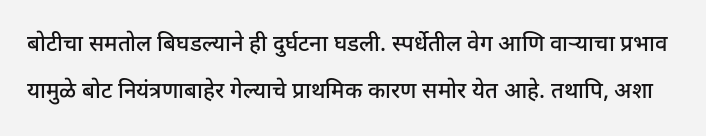बोटीचा समतोल बिघडल्याने ही दुर्घटना घडली. स्पर्धेतील वेग आणि वाऱ्याचा प्रभाव यामुळे बोट नियंत्रणाबाहेर गेल्याचे प्राथमिक कारण समोर येत आहे. तथापि, अशा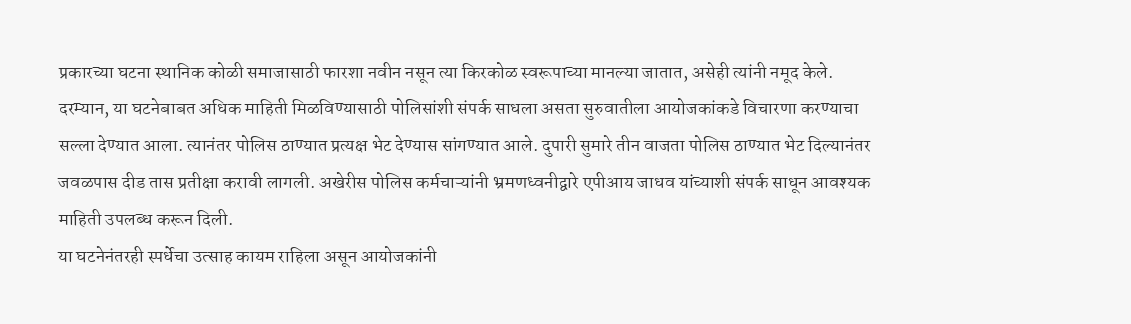प्रकारच्या घटना स्थानिक कोळी समाजासाठी फारशा नवीन नसून त्या किरकोळ स्वरूपाच्या मानल्या जातात, असेही त्यांनी नमूद केले.
दरम्यान, या घटनेबाबत अधिक माहिती मिळविण्यासाठी पोलिसांशी संपर्क साधला असता सुरुवातीला आयोजकांकडे विचारणा करण्याचा सल्ला देण्यात आला. त्यानंतर पोलिस ठाण्यात प्रत्यक्ष भेट देण्यास सांगण्यात आले. दुपारी सुमारे तीन वाजता पोलिस ठाण्यात भेट दिल्यानंतर जवळपास दीड तास प्रतीक्षा करावी लागली. अखेरीस पोलिस कर्मचाऱ्यांनी भ्रमणध्वनीद्वारे एपीआय जाधव यांच्याशी संपर्क साधून आवश्यक माहिती उपलब्ध करून दिली.
या घटनेनंतरही स्पर्धेचा उत्साह कायम राहिला असून आयोजकांनी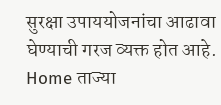सुरक्षा उपाययोजनांचा आढावा घेण्याची गरज व्यक्त होत आहे.
Home ताज्या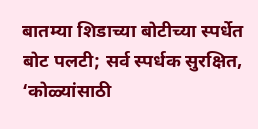बातम्या शिडाच्या बोटीच्या स्पर्धेत बोट पलटी; सर्व स्पर्धक सुरक्षित, ‘कोळ्यांसाठी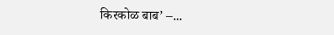किरकोळ बाब’ –...